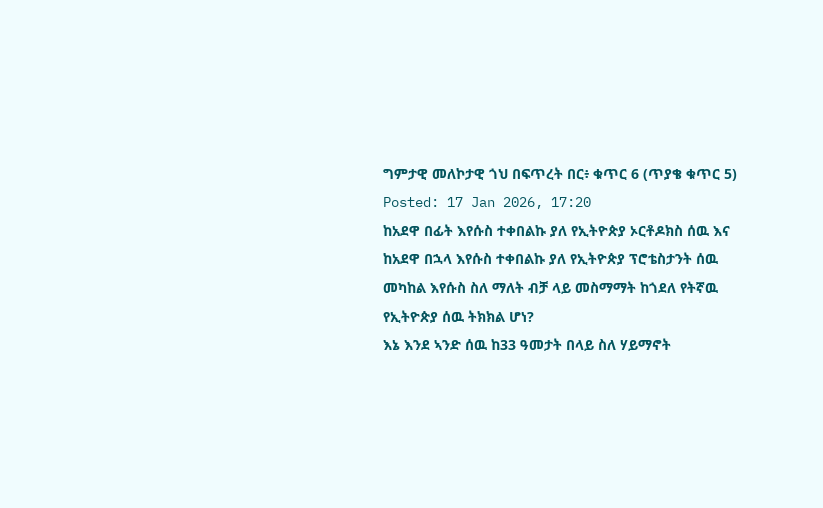ግምታዊ መለኮታዊ ጎህ በፍጥረት በር፥ ቁጥር 6 (ጥያቄ ቁጥር 5)
Posted: 17 Jan 2026, 17:20
ከአደዋ በፊት እየሱስ ተቀበልኩ ያለ የኢትዮጵያ ኦርቶዶክስ ሰዉ እና ከአደዋ በኋላ እየሱስ ተቀበልኩ ያለ የኢትዮጵያ ፕሮቴስታንት ሰዉ መካከል እየሱስ ስለ ማለት ብቻ ላይ መስማማት ከጎደለ የትኛዉ የኢትዮጵያ ሰዉ ትክክል ሆነ?
እኔ እንደ ኣንድ ሰዉ ከ33 ዓመታት በላይ ስለ ሃይማኖት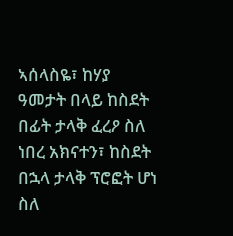ኣሰላስዬ፣ ከሃያ ዓመታት በላይ ከስደት በፊት ታላቅ ፈረዖ ስለ ነበረ አክናተን፣ ከስደት በኋላ ታላቅ ፕሮፎት ሆነ ስለ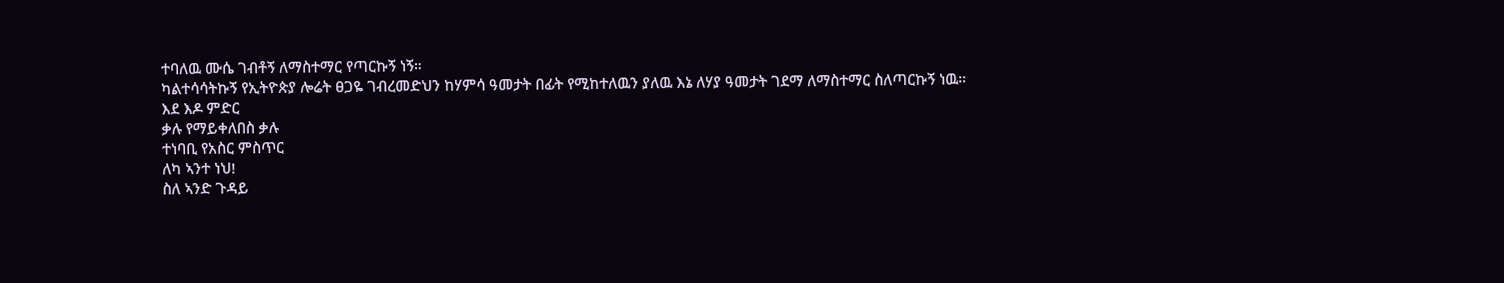ተባለዉ ሙሴ ገብቶኝ ለማስተማር የጣርኩኝ ነኝ።
ካልተሳሳትኩኝ የኢትዮጵያ ሎሬት ፀጋዬ ገብረመድህን ከሃምሳ ዓመታት በፊት የሚከተለዉን ያለዉ እኔ ለሃያ ዓመታት ገደማ ለማስተማር ስለጣርኩኝ ነዉ።
እደ እዶ ምድር
ቃሉ የማይቀለበስ ቃሉ
ተነባቢ የአስር ምስጥር
ለካ ኣንተ ነህ!
ስለ ኣንድ ጉዳይ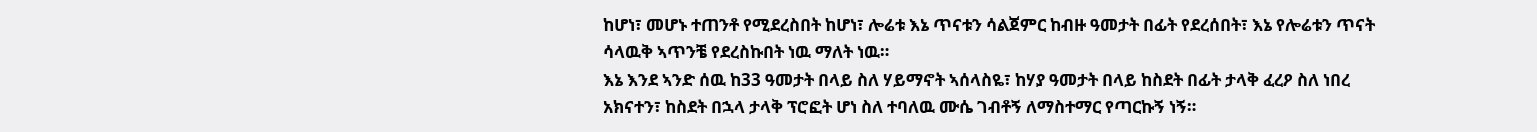ከሆነ፣ መሆኑ ተጠንቶ የሚደረስበት ከሆነ፣ ሎሬቱ እኔ ጥናቱን ሳልጀምር ከብዙ ዓመታት በፊት የደረሰበት፣ እኔ የሎሬቱን ጥናት ሳላዉቅ ኣጥንቼ የደረስኩበት ነዉ ማለት ነዉ።
እኔ እንደ ኣንድ ሰዉ ከ33 ዓመታት በላይ ስለ ሃይማኖት ኣሰላስዬ፣ ከሃያ ዓመታት በላይ ከስደት በፊት ታላቅ ፈረዖ ስለ ነበረ አክናተን፣ ከስደት በኋላ ታላቅ ፕሮፎት ሆነ ስለ ተባለዉ ሙሴ ገብቶኝ ለማስተማር የጣርኩኝ ነኝ።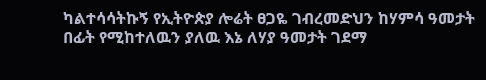ካልተሳሳትኩኝ የኢትዮጵያ ሎሬት ፀጋዬ ገብረመድህን ከሃምሳ ዓመታት በፊት የሚከተለዉን ያለዉ እኔ ለሃያ ዓመታት ገደማ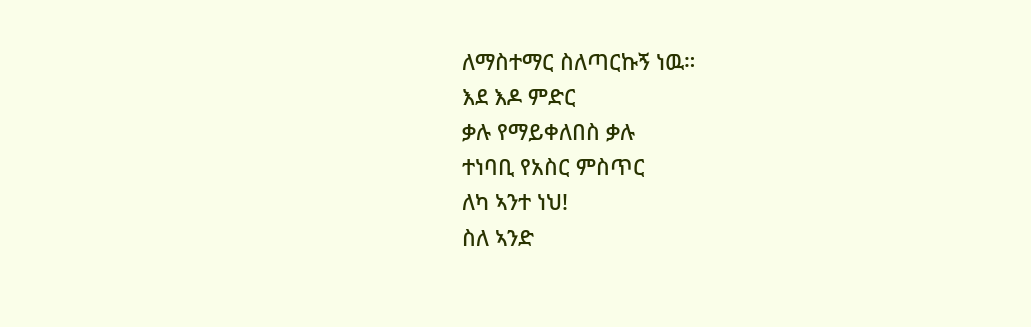ለማስተማር ስለጣርኩኝ ነዉ።
እደ እዶ ምድር
ቃሉ የማይቀለበስ ቃሉ
ተነባቢ የአስር ምስጥር
ለካ ኣንተ ነህ!
ስለ ኣንድ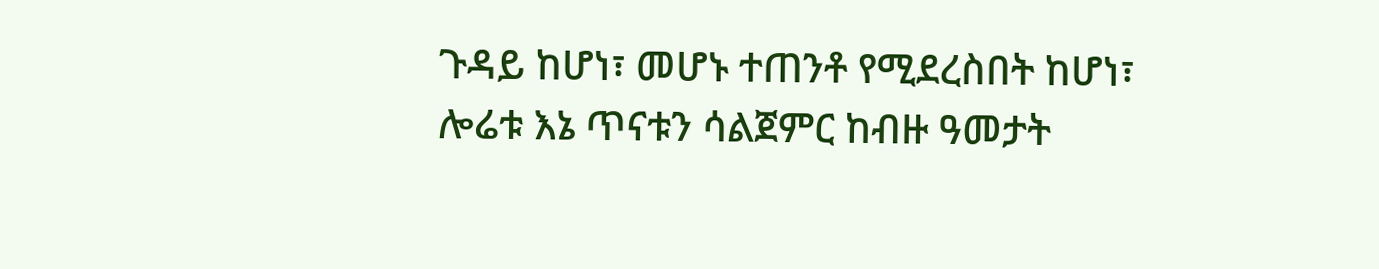ጉዳይ ከሆነ፣ መሆኑ ተጠንቶ የሚደረስበት ከሆነ፣ ሎሬቱ እኔ ጥናቱን ሳልጀምር ከብዙ ዓመታት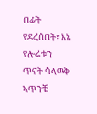በፊት የደረሰበት፣ እኔ የሎሬቱን ጥናት ሳላዉቅ ኣጥንቼ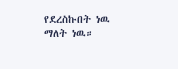የደረስኩበት ነዉ ማለት ነዉ።